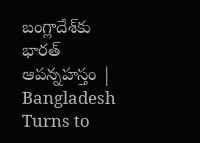బంగ్లాదేశ్‌కు భారత్‌ ఆపన్నహస్తం | Bangladesh Turns to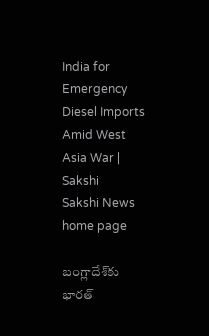India for Emergency Diesel Imports Amid West Asia War | Sakshi
Sakshi News home page

బంగ్లాదేశ్‌కు భారత్‌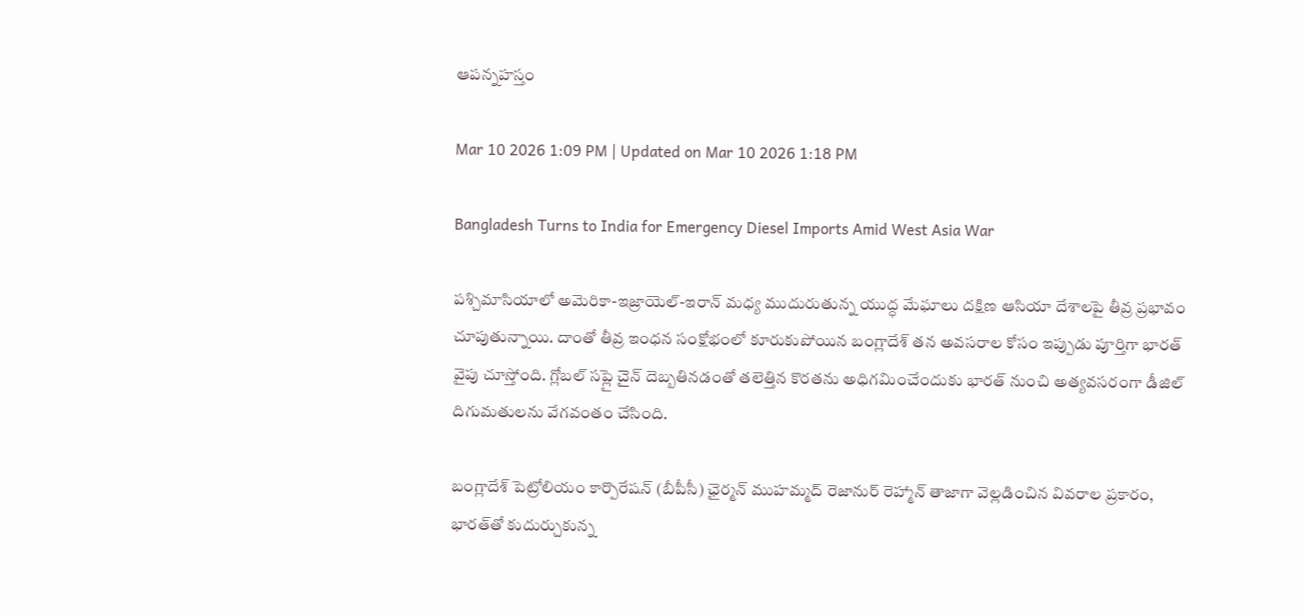ఆపన్నహస్తం

Mar 10 2026 1:09 PM | Updated on Mar 10 2026 1:18 PM

Bangladesh Turns to India for Emergency Diesel Imports Amid West Asia War

పశ్చిమాసియాలో అమెరికా-ఇజ్రాయెల్-ఇరాన్ మధ్య ముదురుతున్న యుద్ధ మేఘాలు దక్షిణ ఆసియా దేశాలపై తీవ్ర ప్రభావం చూపుతున్నాయి. దాంతో తీవ్ర ఇంధన సంక్షోభంలో కూరుకుపోయిన బంగ్లాదేశ్ తన అవసరాల కోసం ఇప్పుడు పూర్తిగా భారత్ వైపు చూస్తోంది. గ్లోబల్ సప్లై చైన్ దెబ్బతినడంతో తలెత్తిన కొరతను అధిగమించేందుకు భారత్ నుంచి అత్యవసరంగా డీజిల్ దిగుమతులను వేగవంతం చేసింది.

బంగ్లాదేశ్ పెట్రోలియం కార్పొరేషన్ (బీపీసీ) ఛైర్మన్ ముహమ్మద్ రెజానుర్ రెహ్మాన్ తాజాగా వెల్లడించిన వివరాల ప్రకారం, భారత్‌తో కుదుర్చుకున్న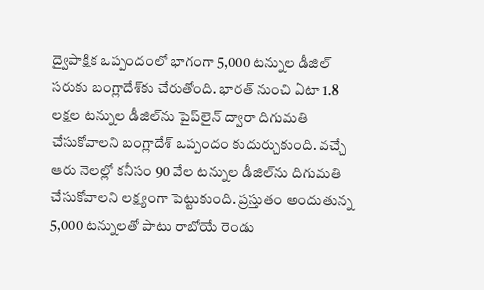ద్వైపాక్షిక ఒప్పందంలో భాగంగా 5,000 టన్నుల డీజిల్ సరుకు బంగ్లాదేశ్‌కు చేరుతోంది. భారత్ నుంచి ఏటా 1.8 లక్షల టన్నుల డీజిల్‌ను పైప్‌లైన్ ద్వారా దిగుమతి చేసుకోవాలని బంగ్లాదేశ్ ఒప్పందం కుదుర్చుకుంది. వచ్చే ఆరు నెలల్లో కనీసం 90 వేల టన్నుల డీజిల్‌ను దిగుమతి చేసుకోవాలని లక్ష్యంగా పెట్టుకుంది. ప్రస్తుతం అందుతున్న 5,000 టన్నులతో పాటు రాబోయే రెండు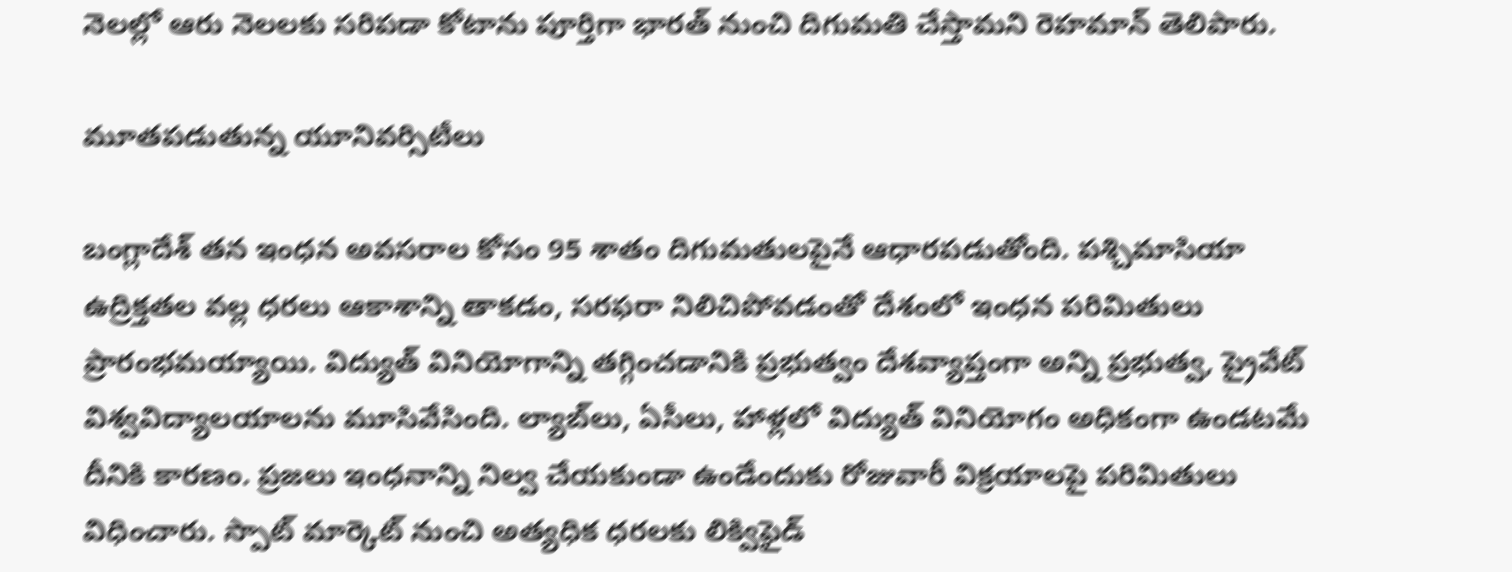నెలల్లో ఆరు నెలలకు సరిపడా కోటాను పూర్తిగా భారత్ నుంచి దిగుమతి చేస్తామని రెహమాన్ తెలిపారు.

మూతపడుతున్న యూనివర్సిటీలు

బంగ్లాదేశ్ తన ఇంధన అవసరాల కోసం 95 శాతం దిగుమతులపైనే ఆధారపడుతోంది. పశ్చిమాసియా ఉద్రిక్తతల వల్ల ధరలు ఆకాశాన్ని తాకడం, సరఫరా నిలిచిపోవడంతో దేశంలో ఇంధన పరిమితులు ప్రారంభమయ్యాయి. విద్యుత్ వినియోగాన్ని తగ్గించడానికి ప్రభుత్వం దేశవ్యాప్తంగా అన్ని ప్రభుత్వ, ప్రైవేట్ విశ్వవిద్యాలయాలను మూసివేసింది. ల్యాబ్‌లు, ఏసీలు, హాళ్లలో విద్యుత్ వినియోగం అధికంగా ఉండటమే దీనికి కారణం. ప్రజలు ఇంధనాన్ని నిల్వ చేయకుండా ఉండేందుకు రోజువారీ విక్రయాలపై పరిమితులు విధించారు. స్పాట్ మార్కెట్ నుంచి అత్యధిక ధరలకు లిక్విఫైడ్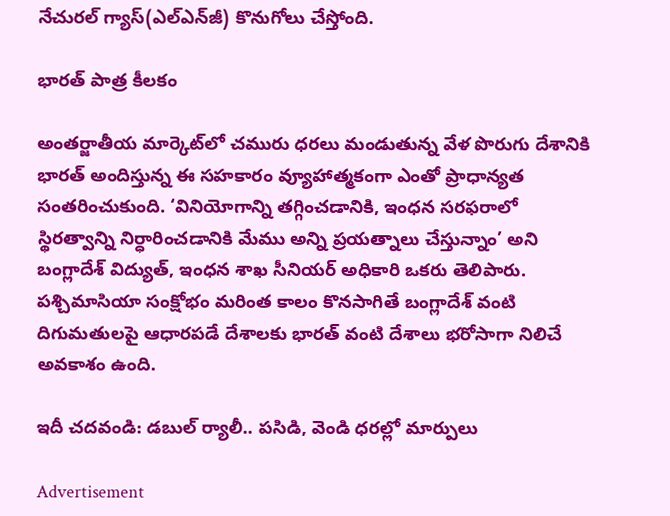నేచురల్ గ్యాస్(ఎల్‌ఎన్‌జీ) కొనుగోలు చేస్తోంది.

భారత్ పాత్ర కీలకం

అంతర్జాతీయ మార్కెట్‌లో చమురు ధరలు మండుతున్న వేళ పొరుగు దేశానికి భారత్ అందిస్తున్న ఈ సహకారం వ్యూహాత్మకంగా ఎంతో ప్రాధాన్యత సంతరించుకుంది. ‘వినియోగాన్ని తగ్గించడానికి, ఇంధన సరఫరాలో స్థిరత్వాన్ని నిర్ధారించడానికి మేము అన్ని ప్రయత్నాలు చేస్తున్నాం’ అని బంగ్లాదేశ్ విద్యుత్, ఇంధన శాఖ సీనియర్ అధికారి ఒకరు తెలిపారు. పశ్చిమాసియా సంక్షోభం మరింత కాలం కొనసాగితే బంగ్లాదేశ్ వంటి దిగుమతులపై ఆధారపడే దేశాలకు భారత్ వంటి దేశాలు భరోసాగా నిలిచే అవకాశం ఉంది.

ఇదీ చదవండి: డబుల్‌ ర్యాలీ.. పసిడి, వెండి ధరల్లో మార్పులు

Advertisement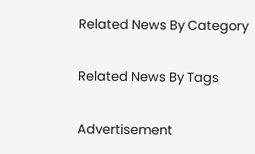Related News By Category

Related News By Tags

Advertisement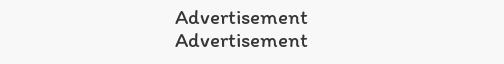Advertisement
Advertisement